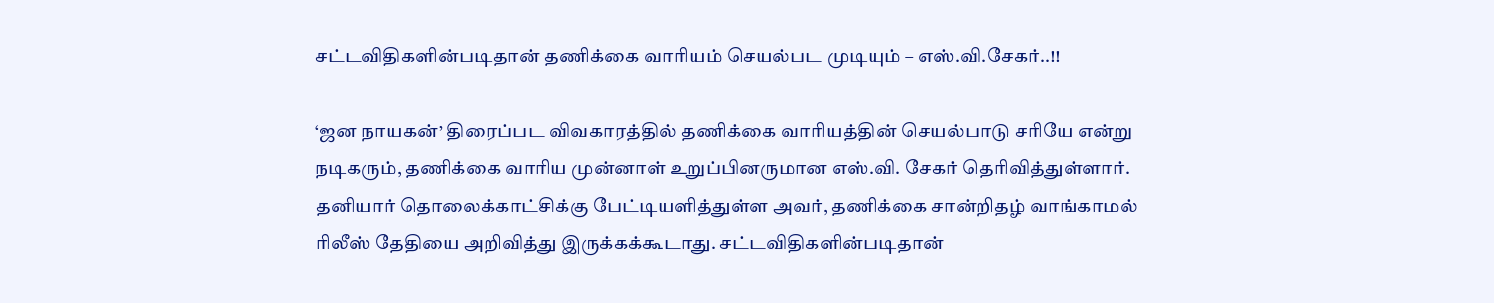சட்டவிதிகளின்படிதான் தணிக்கை வாரியம் செயல்பட முடியும் – எஸ்.வி.சேகர்..!!

‘ஜன நாயகன்’ திரைப்பட விவகாரத்தில் தணிக்கை வாரியத்தின் செயல்பாடு சரியே என்று நடிகரும், தணிக்கை வாரிய முன்னாள் உறுப்பினருமான எஸ்.வி. சேகர் தெரிவித்துள்ளார். தனியார் தொலைக்காட்சிக்கு பேட்டியளித்துள்ள அவர், தணிக்கை சான்றிதழ் வாங்காமல் ரிலீஸ் தேதியை அறிவித்து இருக்கக்கூடாது. சட்டவிதிகளின்படிதான்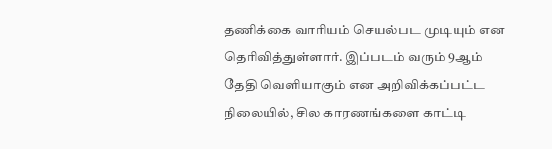தணிக்கை வாரியம் செயல்பட முடியும் என தெரிவித்துள்ளார். இப்படம் வரும் 9ஆம் தேதி வெளியாகும் என அறிவிக்கப்பட்ட நிலையில், சில காரணங்களை காட்டி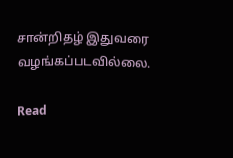சான்றிதழ் இதுவரை வழங்கப்படவில்லை.

Read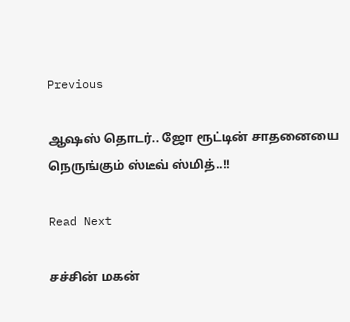Previous

ஆஷஸ் தொடர்.. ஜோ ரூட்டின் சாதனையை நெருங்கும் ஸ்டீவ் ஸ்மித்..!!

Read Next

சச்சின் மகன்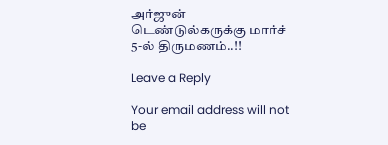அர்ஜுன் டெண்டுல்கருக்கு மார்ச் 5-ல் திருமணம்..!!

Leave a Reply

Your email address will not be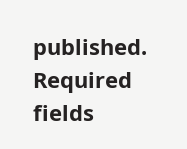published. Required fields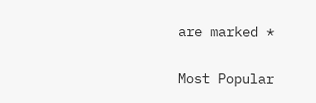are marked *

Most Popular